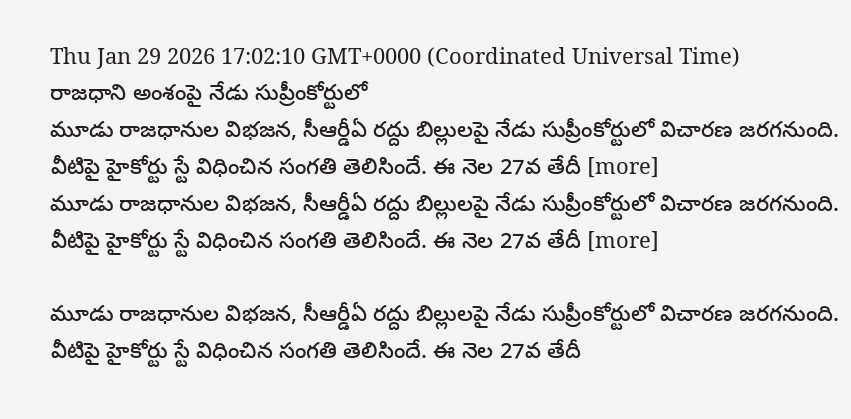Thu Jan 29 2026 17:02:10 GMT+0000 (Coordinated Universal Time)
రాజధాని అంశంపై నేడు సుప్రీంకోర్టులో
మూడు రాజధానుల విభజన, సీఆర్డీఏ రద్దు బిల్లులపై నేడు సుప్రీంకోర్టులో విచారణ జరగనుంది. వీటిపై హైకోర్టు స్టే విధించిన సంగతి తెలిసిందే. ఈ నెల 27వ తేదీ [more]
మూడు రాజధానుల విభజన, సీఆర్డీఏ రద్దు బిల్లులపై నేడు సుప్రీంకోర్టులో విచారణ జరగనుంది. వీటిపై హైకోర్టు స్టే విధించిన సంగతి తెలిసిందే. ఈ నెల 27వ తేదీ [more]

మూడు రాజధానుల విభజన, సీఆర్డీఏ రద్దు బిల్లులపై నేడు సుప్రీంకోర్టులో విచారణ జరగనుంది. వీటిపై హైకోర్టు స్టే విధించిన సంగతి తెలిసిందే. ఈ నెల 27వ తేదీ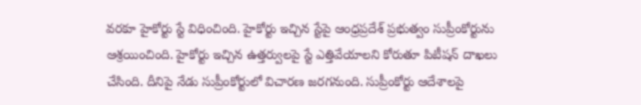వరకూ హైకోర్టు స్టే విధించింది. హైకోర్టు ఇచ్చిన స్టేపై ఆంధ్రప్రదేశ్ ప్రభుత్వం సుప్రీంకోర్టును ఆశ్రయించింది. హైకోర్టు ఇచ్చిన ఉత్తర్వులపై స్టే ఎత్తివేయాలని కోరుతూ పిటీషన్ దాఖలు చేసింది. దీనిపై నేడు సుప్రీంకోర్టులో విచారణ జరగనుంది. సుప్రీంకోర్టు ఆదేశాలపై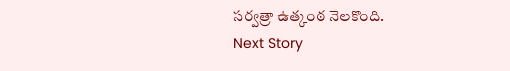సర్వత్రా ఉత్కంఠ నెలకొంది.
Next Story